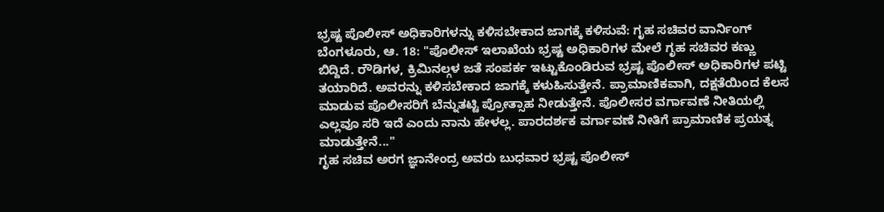ಭ್ರಷ್ಟ ಪೊಲೀಸ್ ಅಧಿಕಾರಿಗಳನ್ನು ಕಳಿಸಬೇಕಾದ ಜಾಗಕ್ಕೆ ಕಳಿಸುವೆ: ಗೃಹ ಸಚಿವರ ವಾರ್ನಿಂಗ್
ಬೆಂಗಳೂರು, ಆ. 18: "ಪೊಲೀಸ್ ಇಲಾಖೆಯ ಭ್ರಷ್ಟ ಅಧಿಕಾರಿಗಳ ಮೇಲೆ ಗೃಹ ಸಚಿವರ ಕಣ್ಣು ಬಿದ್ದಿದೆ. ರೌಡಿಗಳ, ಕ್ರಿಮಿನಲ್ಗಳ ಜತೆ ಸಂಪರ್ಕ ಇಟ್ಟುಕೊಂಡಿರುವ ಭ್ರಷ್ಟ ಪೊಲೀಸ್ ಅಧಿಕಾರಿಗಳ ಪಟ್ಟಿ ತಯಾರಿದೆ. ಅವರನ್ನು ಕಳಿಸಬೇಕಾದ ಜಾಗಕ್ಕೆ ಕಳುಹಿಸುತ್ತೇನೆ. ಪ್ರಾಮಾಣಿಕವಾಗಿ, ದಕ್ಷತೆಯಿಂದ ಕೆಲಸ ಮಾಡುವ ಪೊಲೀಸರಿಗೆ ಬೆನ್ನುತಟ್ಟಿ ಪ್ರೋತ್ಸಾಹ ನೀಡುತ್ತೇನೆ. ಪೊಲೀಸರ ವರ್ಗಾವಣೆ ನೀತಿಯಲ್ಲಿ ಎಲ್ಲವೂ ಸರಿ ಇದೆ ಎಂದು ನಾನು ಹೇಳಲ್ಲ. ಪಾರದರ್ಶಕ ವರ್ಗಾವಣೆ ನೀತಿಗೆ ಪ್ರಾಮಾಣಿಕ ಪ್ರಯತ್ನ ಮಾಡುತ್ತೇನೆ..."
ಗೃಹ ಸಚಿವ ಅರಗ ಜ್ಞಾನೇಂದ್ರ ಅವರು ಬುಧವಾರ ಭ್ರಷ್ಟ ಪೊಲೀಸ್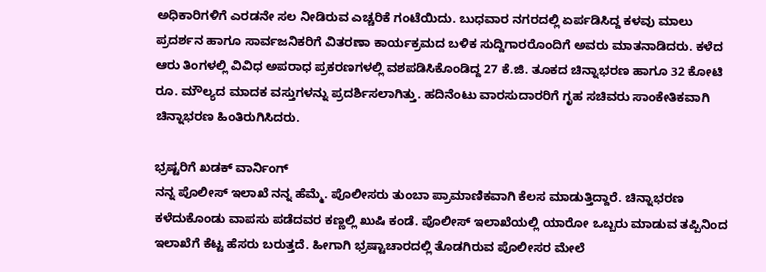ಅಧಿಕಾರಿಗಳಿಗೆ ಎರಡನೇ ಸಲ ನೀಡಿರುವ ಎಚ್ಚರಿಕೆ ಗಂಟೆಯಿದು. ಬುಧವಾರ ನಗರದಲ್ಲಿ ಏರ್ಪಡಿಸಿದ್ದ ಕಳವು ಮಾಲು ಪ್ರದರ್ಶನ ಹಾಗೂ ಸಾರ್ವಜನಿಕರಿಗೆ ವಿತರಣಾ ಕಾರ್ಯಕ್ರಮದ ಬಳಿಕ ಸುದ್ದಿಗಾರರೊಂದಿಗೆ ಅವರು ಮಾತನಾಡಿದರು. ಕಳೆದ ಆರು ತಿಂಗಳಲ್ಲಿ ವಿವಿಧ ಅಪರಾಧ ಪ್ರಕರಣಗಳಲ್ಲಿ ವಶಪಡಿಸಿಕೊಂಡಿದ್ದ 27 ಕೆ.ಜಿ. ತೂಕದ ಚಿನ್ನಾಭರಣ ಹಾಗೂ 32 ಕೋಟಿ ರೂ. ಮೌಲ್ಯದ ಮಾದಕ ವಸ್ತುಗಳನ್ನು ಪ್ರದರ್ಶಿಸಲಾಗಿತ್ತು. ಹದಿನೆಂಟು ವಾರಸುದಾರರಿಗೆ ಗೃಹ ಸಚಿವರು ಸಾಂಕೇತಿಕವಾಗಿ ಚಿನ್ನಾಭರಣ ಹಿಂತಿರುಗಿಸಿದರು.

ಭ್ರಷ್ಟರಿಗೆ ಖಡಕ್ ವಾರ್ನಿಂಗ್
ನನ್ನ ಪೊಲೀಸ್ ಇಲಾಖೆ ನನ್ನ ಹೆಮ್ಮೆ. ಪೊಲೀಸರು ತುಂಬಾ ಪ್ರಾಮಾಣಿಕವಾಗಿ ಕೆಲಸ ಮಾಡುತ್ತಿದ್ದಾರೆ. ಚಿನ್ನಾಭರಣ ಕಳೆದುಕೊಂಡು ವಾಪಸು ಪಡೆದವರ ಕಣ್ಣಲ್ಲಿ ಖುಷಿ ಕಂಡೆ. ಪೊಲೀಸ್ ಇಲಾಖೆಯಲ್ಲಿ ಯಾರೋ ಒಬ್ಬರು ಮಾಡುವ ತಪ್ಪಿನಿಂದ ಇಲಾಖೆಗೆ ಕೆಟ್ಟ ಹೆಸರು ಬರುತ್ತದೆ. ಹೀಗಾಗಿ ಭ್ರಷ್ಟಾಚಾರದಲ್ಲಿ ತೊಡಗಿರುವ ಪೊಲೀಸರ ಮೇಲೆ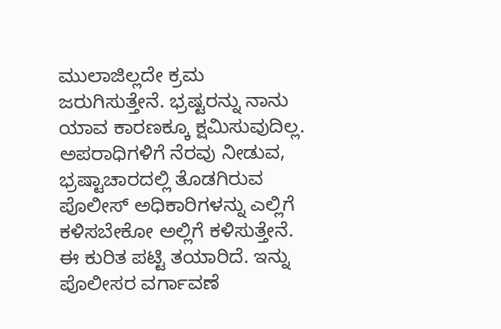ಮುಲಾಜಿಲ್ಲದೇ ಕ್ರಮ ಜರುಗಿಸುತ್ತೇನೆ. ಭ್ರಷ್ಟರನ್ನು ನಾನು ಯಾವ ಕಾರಣಕ್ಕೂ ಕ್ಷಮಿಸುವುದಿಲ್ಲ. ಅಪರಾಧಿಗಳಿಗೆ ನೆರವು ನೀಡುವ, ಭ್ರಷ್ಟಾಚಾರದಲ್ಲಿ ತೊಡಗಿರುವ ಪೊಲೀಸ್ ಅಧಿಕಾರಿಗಳನ್ನು ಎಲ್ಲಿಗೆ ಕಳಿಸಬೇಕೋ ಅಲ್ಲಿಗೆ ಕಳಿಸುತ್ತೇನೆ. ಈ ಕುರಿತ ಪಟ್ಟಿ ತಯಾರಿದೆ. ಇನ್ನು ಪೊಲೀಸರ ವರ್ಗಾವಣೆ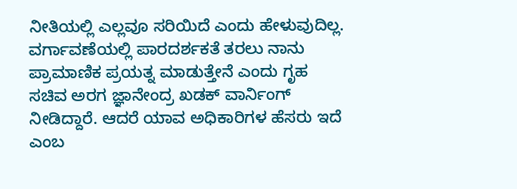ನೀತಿಯಲ್ಲಿ ಎಲ್ಲವೂ ಸರಿಯಿದೆ ಎಂದು ಹೇಳುವುದಿಲ್ಲ. ವರ್ಗಾವಣೆಯಲ್ಲಿ ಪಾರದರ್ಶಕತೆ ತರಲು ನಾನು ಪ್ರಾಮಾಣಿಕ ಪ್ರಯತ್ನ ಮಾಡುತ್ತೇನೆ ಎಂದು ಗೃಹ ಸಚಿವ ಅರಗ ಜ್ಞಾನೇಂದ್ರ ಖಡಕ್ ವಾರ್ನಿಂಗ್ ನೀಡಿದ್ದಾರೆ. ಆದರೆ ಯಾವ ಅಧಿಕಾರಿಗಳ ಹೆಸರು ಇದೆ ಎಂಬ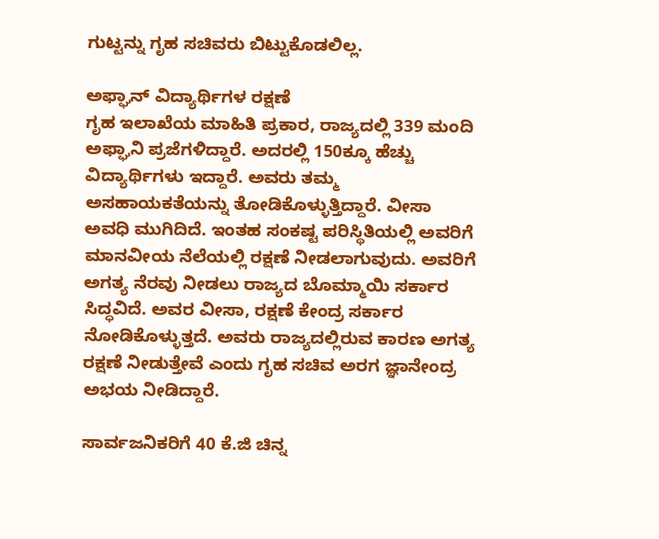ಗುಟ್ಟನ್ನು ಗೃಹ ಸಚಿವರು ಬಿಟ್ಟುಕೊಡಲಿಲ್ಲ.

ಅಫ್ಘಾನ್ ವಿದ್ಯಾರ್ಥಿಗಳ ರಕ್ಷಣೆ
ಗೃಹ ಇಲಾಖೆಯ ಮಾಹಿತಿ ಪ್ರಕಾರ, ರಾಜ್ಯದಲ್ಲಿ 339 ಮಂದಿ ಅಫ್ಘಾನಿ ಪ್ರಜೆಗಳಿದ್ದಾರೆ. ಅದರಲ್ಲಿ 150ಕ್ಕೂ ಹೆಚ್ಚು ವಿದ್ಯಾರ್ಥಿಗಳು ಇದ್ದಾರೆ. ಅವರು ತಮ್ಮ ಅಸಹಾಯಕತೆಯನ್ನು ತೋಡಿಕೊಳ್ಳುತ್ತಿದ್ದಾರೆ. ವೀಸಾ ಅವಧಿ ಮುಗಿದಿದೆ. ಇಂತಹ ಸಂಕಷ್ಟ ಪರಿಸ್ಥಿತಿಯಲ್ಲಿ ಅವರಿಗೆ ಮಾನವೀಯ ನೆಲೆಯಲ್ಲಿ ರಕ್ಷಣೆ ನೀಡಲಾಗುವುದು. ಅವರಿಗೆ ಅಗತ್ಯ ನೆರವು ನೀಡಲು ರಾಜ್ಯದ ಬೊಮ್ಮಾಯಿ ಸರ್ಕಾರ ಸಿದ್ಧವಿದೆ. ಅವರ ವೀಸಾ, ರಕ್ಷಣೆ ಕೇಂದ್ರ ಸರ್ಕಾರ ನೋಡಿಕೊಳ್ಳುತ್ತದೆ. ಅವರು ರಾಜ್ಯದಲ್ಲಿರುವ ಕಾರಣ ಅಗತ್ಯ ರಕ್ಷಣೆ ನೀಡುತ್ತೇವೆ ಎಂದು ಗೃಹ ಸಚಿವ ಅರಗ ಜ್ಞಾನೇಂದ್ರ ಅಭಯ ನೀಡಿದ್ದಾರೆ.

ಸಾರ್ವಜನಿಕರಿಗೆ 40 ಕೆ.ಜಿ ಚಿನ್ನ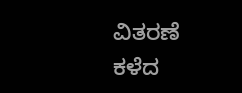ವಿತರಣೆ
ಕಳೆದ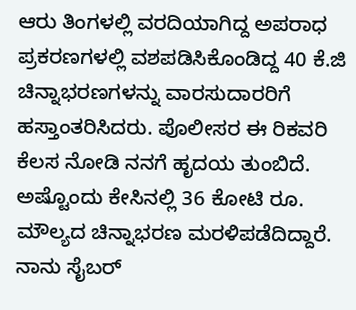ಆರು ತಿಂಗಳಲ್ಲಿ ವರದಿಯಾಗಿದ್ದ ಅಪರಾಧ ಪ್ರಕರಣಗಳಲ್ಲಿ ವಶಪಡಿಸಿಕೊಂಡಿದ್ದ 40 ಕೆ.ಜಿ ಚಿನ್ನಾಭರಣಗಳನ್ನು ವಾರಸುದಾರರಿಗೆ ಹಸ್ತಾಂತರಿಸಿದರು. ಪೊಲೀಸರ ಈ ರಿಕವರಿ ಕೆಲಸ ನೋಡಿ ನನಗೆ ಹೃದಯ ತುಂಬಿದೆ. ಅಷ್ಟೊಂದು ಕೇಸಿನಲ್ಲಿ 36 ಕೋಟಿ ರೂ. ಮೌಲ್ಯದ ಚಿನ್ನಾಭರಣ ಮರಳಿಪಡೆದಿದ್ದಾರೆ. ನಾನು ಸೈಬರ್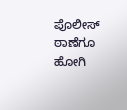ಪೊಲೀಸ್ ಠಾಣೆಗೂ ಹೋಗಿ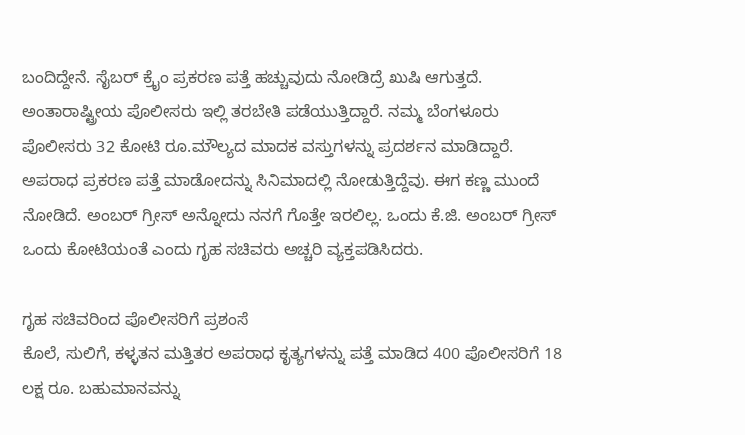ಬಂದಿದ್ದೇನೆ. ಸೈಬರ್ ಕ್ರೈಂ ಪ್ರಕರಣ ಪತ್ತೆ ಹಚ್ಚುವುದು ನೋಡಿದ್ರೆ ಖುಷಿ ಆಗುತ್ತದೆ. ಅಂತಾರಾಷ್ಟ್ರೀಯ ಪೊಲೀಸರು ಇಲ್ಲಿ ತರಬೇತಿ ಪಡೆಯುತ್ತಿದ್ದಾರೆ. ನಮ್ಮ ಬೆಂಗಳೂರು ಪೊಲೀಸರು 32 ಕೋಟಿ ರೂ.ಮೌಲ್ಯದ ಮಾದಕ ವಸ್ತುಗಳನ್ನು ಪ್ರದರ್ಶನ ಮಾಡಿದ್ದಾರೆ. ಅಪರಾಧ ಪ್ರಕರಣ ಪತ್ತೆ ಮಾಡೋದನ್ನು ಸಿನಿಮಾದಲ್ಲಿ ನೋಡುತ್ತಿದ್ದೆವು. ಈಗ ಕಣ್ಣ ಮುಂದೆ ನೋಡಿದೆ. ಅಂಬರ್ ಗ್ರೀಸ್ ಅನ್ನೋದು ನನಗೆ ಗೊತ್ತೇ ಇರಲಿಲ್ಲ. ಒಂದು ಕೆ.ಜಿ. ಅಂಬರ್ ಗ್ರೀಸ್ ಒಂದು ಕೋಟಿಯಂತೆ ಎಂದು ಗೃಹ ಸಚಿವರು ಅಚ್ಚರಿ ವ್ಯಕ್ತಪಡಿಸಿದರು.

ಗೃಹ ಸಚಿವರಿಂದ ಪೊಲೀಸರಿಗೆ ಪ್ರಶಂಸೆ
ಕೊಲೆ, ಸುಲಿಗೆ, ಕಳ್ಳತನ ಮತ್ತಿತರ ಅಪರಾಧ ಕೃತ್ಯಗಳನ್ನು ಪತ್ತೆ ಮಾಡಿದ 400 ಪೊಲೀಸರಿಗೆ 18 ಲಕ್ಷ ರೂ. ಬಹುಮಾನವನ್ನು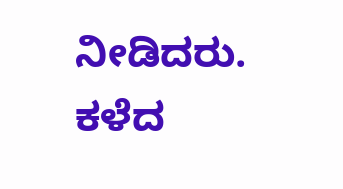ನೀಡಿದರು. ಕಳೆದ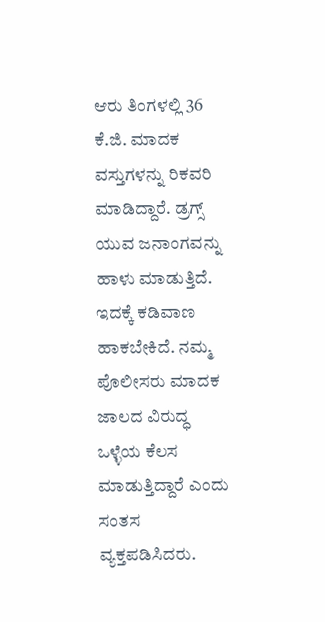ಆರು ತಿಂಗಳಲ್ಲಿ 36 ಕೆ.ಜಿ. ಮಾದಕ ವಸ್ತುಗಳನ್ನು ರಿಕವರಿ ಮಾಡಿದ್ದಾರೆ. ಡ್ರಗ್ಸ್ ಯುವ ಜನಾಂಗವನ್ನು ಹಾಳು ಮಾಡುತ್ತಿದೆ. ಇದಕ್ಕೆ ಕಡಿವಾಣ ಹಾಕಬೇಕಿದೆ. ನಮ್ಮ ಪೊಲೀಸರು ಮಾದಕ ಜಾಲದ ವಿರುದ್ಧ ಒಳ್ಳೆಯ ಕೆಲಸ ಮಾಡುತ್ತಿದ್ದಾರೆ ಎಂದು ಸಂತಸ ವ್ಯಕ್ತಪಡಿಸಿದರು.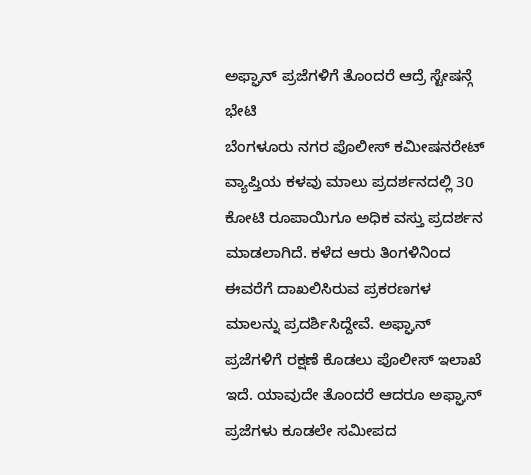ಅಫ್ಘಾನ್ ಪ್ರಜೆಗಳಿಗೆ ತೊಂದರೆ ಆದ್ರೆ ಸ್ಟೇಷನ್ಗೆ ಭೇಟಿ
ಬೆಂಗಳೂರು ನಗರ ಪೊಲೀಸ್ ಕಮೀಷನರೇಟ್ ವ್ಯಾಪ್ತಿಯ ಕಳವು ಮಾಲು ಪ್ರದರ್ಶನದಲ್ಲಿ 30 ಕೋಟಿ ರೂಪಾಯಿಗೂ ಅಧಿಕ ವಸ್ತು ಪ್ರದರ್ಶನ ಮಾಡಲಾಗಿದೆ. ಕಳೆದ ಆರು ತಿಂಗಳಿನಿಂದ ಈವರೆಗೆ ದಾಖಲಿಸಿರುವ ಪ್ರಕರಣಗಳ ಮಾಲನ್ನು ಪ್ರದರ್ಶಿಸಿದ್ದೇವೆ. ಅಫ್ಘಾನ್ ಪ್ರಜೆಗಳಿಗೆ ರಕ್ಷಣೆ ಕೊಡಲು ಪೊಲೀಸ್ ಇಲಾಖೆ ಇದೆ. ಯಾವುದೇ ತೊಂದರೆ ಆದರೂ ಅಫ್ಘಾನ್ ಪ್ರಜೆಗಳು ಕೂಡಲೇ ಸಮೀಪದ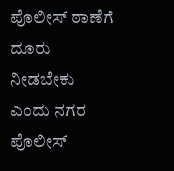ಪೊಲೀಸ್ ಠಾಣೆಗೆ ದೂರು ನೀಡಬೇಕು ಎಂದು ನಗರ ಪೊಲೀಸ್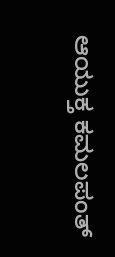ಆಯುಕ್ತ ಕಮಲಪಂತ್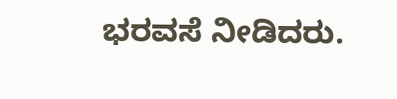ಭರವಸೆ ನೀಡಿದರು.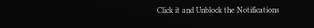Click it and Unblock the Notifications